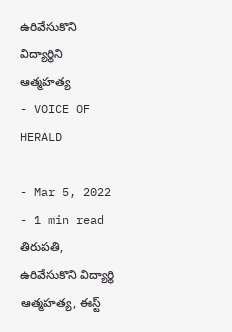ఉరివేసుకొని విద్యార్థిని ఆత్మహత్య
- VOICE OF HERALD

- Mar 5, 2022
- 1 min read
తిరుపతి, ఉరివేసుకొని విద్యార్థి ఆత్మహత్య, ఈస్ట్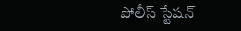పోలీస్ స్టేషన్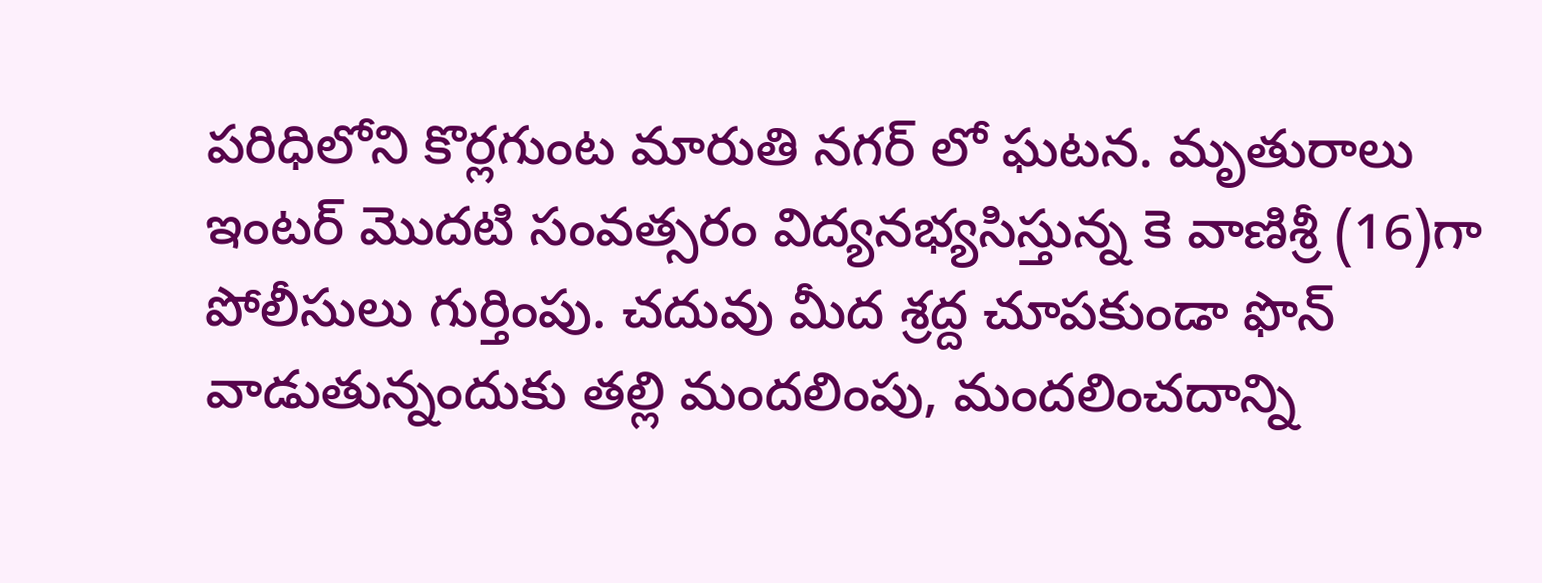పరిధిలోని కొర్లగుంట మారుతి నగర్ లో ఘటన. మృతురాలు ఇంటర్ మొదటి సంవత్సరం విద్యనభ్యసిస్తున్న కె వాణిశ్రీ (16)గా పోలీసులు గుర్తింపు. చదువు మీద శ్రద్ద చూపకుండా ఫొన్ వాడుతున్నందుకు తల్లి మందలింపు, మందలించదాన్ని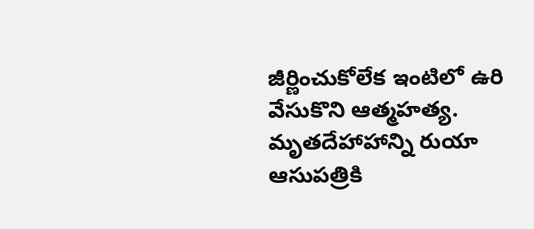జీర్ణించుకోలేక ఇంటిలో ఉరి వేసుకొని ఆత్మహత్య. మృతదేహాహాన్ని రుయా ఆసుపత్రికి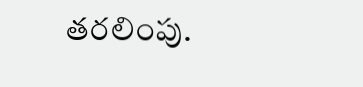తరలింపు.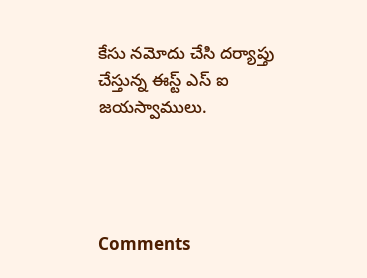కేసు నమోదు చేసి దర్యాప్తు చేస్తున్న ఈస్ట్ ఎస్ ఐ జయస్వాములు.




Comments